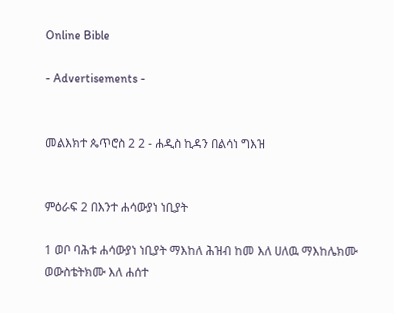Online Bible

- Advertisements -


መልእክተ ጴጥሮስ 2 2 - ሐዲስ ኪዳን በልሳነ ግእዝ


ምዕራፍ 2 በእንተ ሐሳውያነ ነቢያት

1 ወቦ ባሕቱ ሐሳውያነ ነቢያት ማእከለ ሕዝብ ከመ እለ ሀለዉ ማእከሌክሙ ወውስቴትክሙ እለ ሐሰተ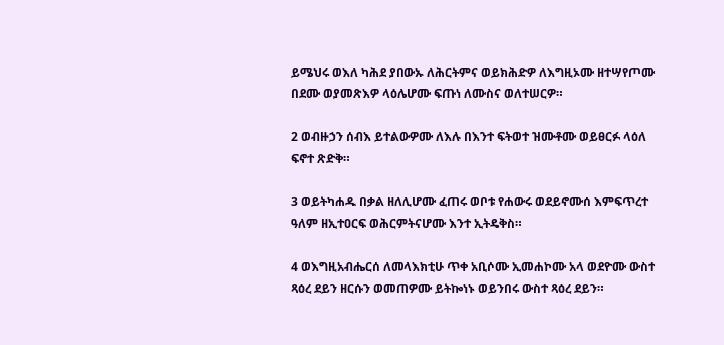ይሜህሩ ወእለ ካሕደ ያበውኡ ለሕርትምና ወይክሕድዎ ለእግዚኦሙ ዘተሣየጦሙ በደሙ ወያመጽእዎ ላዕሌሆሙ ፍጡነ ለሙስና ወለተሠርዎ።

2 ወብዙኃን ሰብእ ይተልውዎሙ ለእሉ በእንተ ፍትወተ ዝሙቶሙ ወይፀርፉ ላዕለ ፍኖተ ጽድቅ።

3 ወይትካሐዱ በቃል ዘለሊሆሙ ፈጠሩ ወቦቱ የሐውሩ ወደይኖሙሰ እምፍጥረተ ዓለም ዘኢተዐርፍ ወሕርምትናሆሙ እንተ ኢትዴቅስ።

4 ወእግዚአብሔርሰ ለመላእክቲሁ ጥቀ አቢሶሙ ኢመሐኮሙ አላ ወደዮሙ ውስተ ጻዕረ ደይን ዘርሱን ወመጠዎሙ ይትኰነኑ ወይንበሩ ውስተ ጻዕረ ደይን።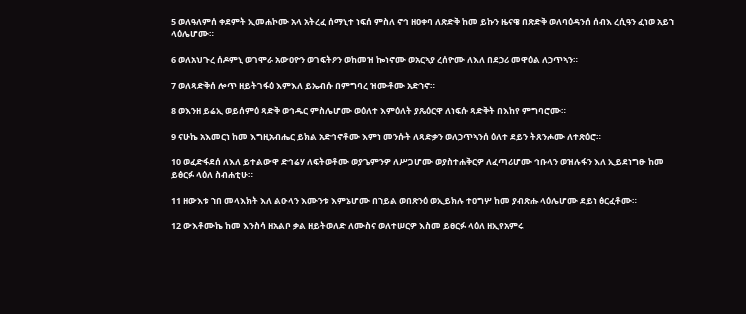5 ወለዓለምሰ ቀደምት ኢመሐኮሙ አላ አትረፈ ሰማኒተ ነፍሰ ምስለ ኖኅ ዘዐቀባ ለጽድቅ ከመ ይኩን ዜናዌ በጽድቅ ወለባዕዳንሰ ሰብእ ረሲዓን ፈነወ አይኀ ላዕሌሆሙ።

6 ወለአህጉረ ሰዶምኒ ወገሞራ አውዐዮን ወገፍትዖን ወከመዝ ኰነኖሙ ወአርኣያ ረሰዮሙ ለእለ በደኃሪ መዋዕል ለኃጥኣን።

7 ወለጻድቅሰ ሎጥ ዘይትገፋዕ እምእለ ይኤብሱ በምግባረ ዝሙቶሙ አድኀኖ።

8 ወእንዘ ይሬኢ ወይሰምዕ ጻድቅ ወኅዱር ምስሌሆሙ ወዕለተ እምዕለት ያጼዕርዋ ለነፍሱ ጻድቅት በእከየ ምግባሮሙ።

9 ናሁኬ አእመርነ ከመ እግዚአብሔር ይክል አድኅኖቶሙ እምነ መንሱት ለጻድቃን ወለኃጥኣንሰ ዕለተ ደይን ትጸንሖሙ ለተጽዕሮ።

10 ወፈድፋደሰ ለእለ ይተልውዋ ድኅሬሃ ለፍትወቶሙ ወያጌምንዎ ለሥጋሆሙ ወያስተሐቅርዎ ለፈጣሪሆሙ ኅቡላን ወዝሉፋን እለ ኢይደነግፁ ከመ ይፅርፉ ላዕለ ስብሐቲሁ።

11 ዘውእቱ ኀበ መላእክት እለ ልዑላን እሙንቱ እምኔሆሙ በኀይል ወበጽንዕ ወኢይክሉ ተዐግሦ ከመ ያብጽሑ ላዕሌሆሙ ደይነ ፅርፈቶሙ።

12 ውእቶሙኬ ከመ እንስሳ ዘአልቦ ቃል ዘይትወለድ ለሙስና ወለተሠርዎ እስመ ይፀርፉ ላዕለ ዘኢየአምሩ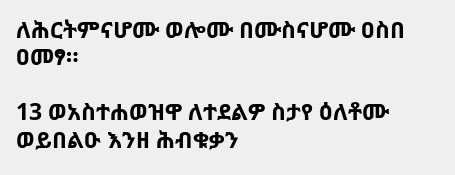ለሕርትምናሆሙ ወሎሙ በሙስናሆሙ ዐስበ ዐመፃ።

13 ወአስተሐወዝዋ ለተደልዎ ስታየ ዕለቶሙ ወይበልዑ እንዘ ሕብቁቃን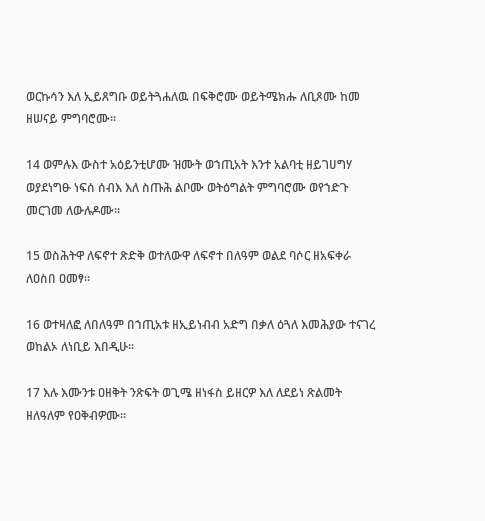ወርኩሳን እለ ኢይጸግቡ ወይትጓሐለዉ በፍቅሮሙ ወይትሜክሑ ለቢጾሙ ከመ ዘሠናይ ምግባሮሙ።

14 ወምሉእ ውስተ አዕይንቲሆሙ ዝሙት ወኀጢአት እንተ አልባቲ ዘይገሀግሃ ወያደነግፁ ነፍሰ ሰብእ እለ ስጡሕ ልቦሙ ወትዕግልት ምግባሮሙ ወየኀድጉ መርገመ ለውሉዶሙ።

15 ወስሕትዋ ለፍኖተ ጽድቅ ወተለውዋ ለፍኖተ በለዓም ወልደ ባሶር ዘአፍቀራ ለዐስበ ዐመፃ።

16 ወተዛለፎ ለበለዓም በኀጢአቱ ዘኢይነብብ አድግ በቃለ ዕጓለ እመሕያው ተናገረ ወከልኦ ለነቢይ እበዲሁ።

17 እሉ እሙንቱ ዐዘቅት ንጽፍት ወጊሜ ዘነፋስ ይዘርዎ እለ ለደይነ ጽልመት ዘለዓለም የዐቅብዎሙ።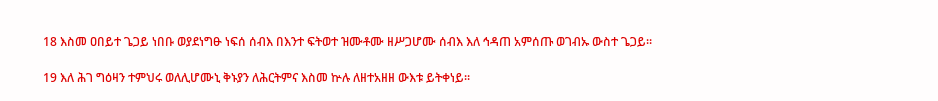18 እስመ ዐበይተ ጌጋይ ነበቡ ወያደነግፁ ነፍሰ ሰብእ በእንተ ፍትወተ ዝሙቶሙ ዘሥጋሆሙ ሰብእ እለ ኅዳጠ አምሰጡ ወገብኡ ውስተ ጌጋይ።

19 እለ ሕገ ግዕዛን ተምህሩ ወለሊሆሙኒ ቅኑያን ለሕርትምና እስመ ኵሉ ለዘተአዘዘ ውእቱ ይትቀነይ።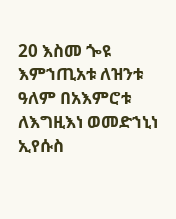20 እስመ ጐዩ እምኀጢአቱ ለዝንቱ ዓለም በአእምሮቱ ለእግዚእነ ወመድኀኒነ ኢየሱስ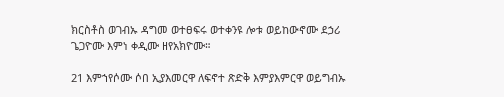ክርስቶስ ወገብኡ ዳግመ ወተፀፍሩ ወተቀንዩ ሎቱ ወይከውኖሙ ደኃሪ ጌጋዮሙ እምነ ቀዲሙ ዘየአክዮሙ።

21 እምኀየሶሙ ሶበ ኢያእመርዋ ለፍኖተ ጽድቅ እምያእምርዋ ወይግብኡ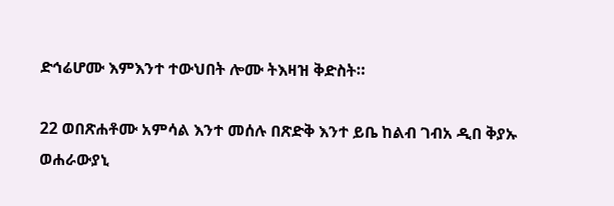ድኅሬሆሙ እምእንተ ተውህበት ሎሙ ትእዛዝ ቅድስት።

22 ወበጽሐቶሙ አምሳል እንተ መሰሉ በጽድቅ እንተ ይቤ ከልብ ገብአ ዲበ ቅያኡ ወሐራውያኒ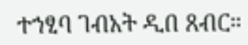ተኀፂባ ገብአት ዲበ ጸብር።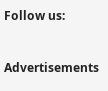Follow us:



Advertisements